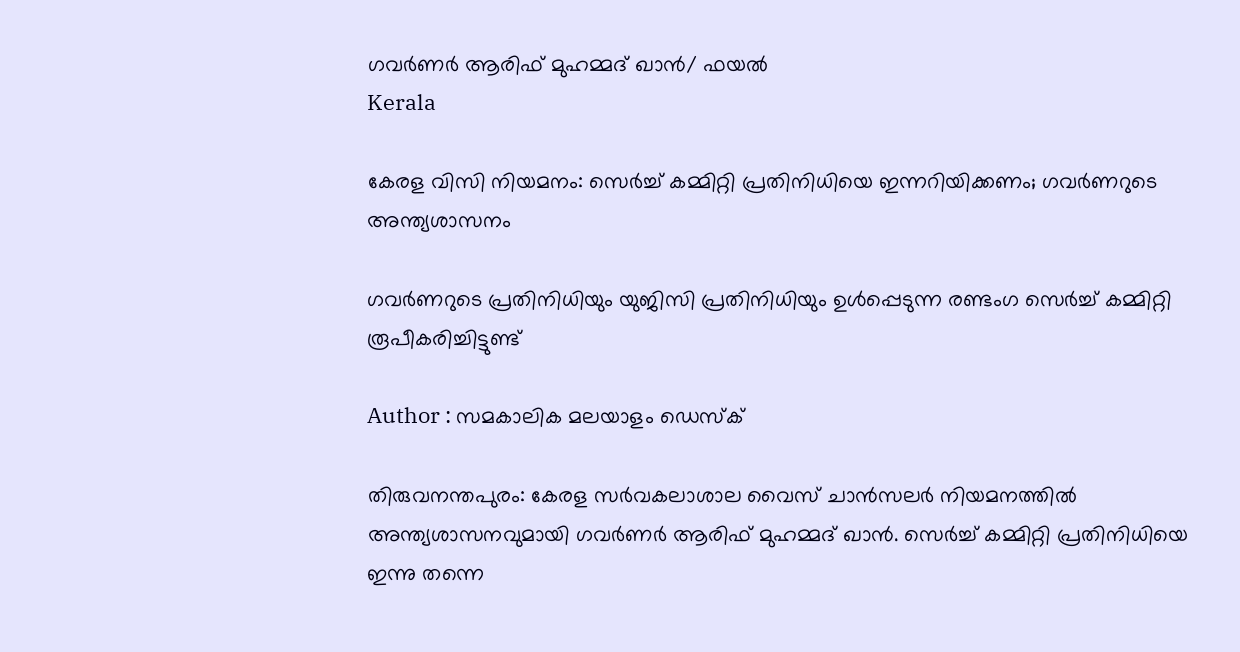ഗവര്‍ണര്‍ ആരിഫ് മുഹമ്മദ് ഖാന്‍/ ഫയല്‍
Kerala

കേരള വിസി നിയമനം: സെര്‍ച്ച് കമ്മിറ്റി പ്രതിനിധിയെ ഇന്നറിയിക്കണം; ഗവര്‍ണറുടെ അന്ത്യശാസനം

ഗവര്‍ണറുടെ പ്രതിനിധിയും യുജിസി പ്രതിനിധിയും ഉള്‍പ്പെടുന്ന രണ്ടംഗ സെര്‍ച്ച് കമ്മിറ്റി രൂപീകരിച്ചിട്ടുണ്ട്

Author : സമകാലിക മലയാളം ഡെസ്ക്

തിരുവനന്തപുരം: കേരള സര്‍വകലാശാല വൈസ് ചാന്‍സലര്‍ നിയമനത്തില്‍ അന്ത്യശാസനവുമായി ഗവര്‍ണര്‍ ആരിഫ് മുഹമ്മദ് ഖാന്‍. സെര്‍ച്ച് കമ്മിറ്റി പ്രതിനിധിയെ ഇന്നു തന്നെ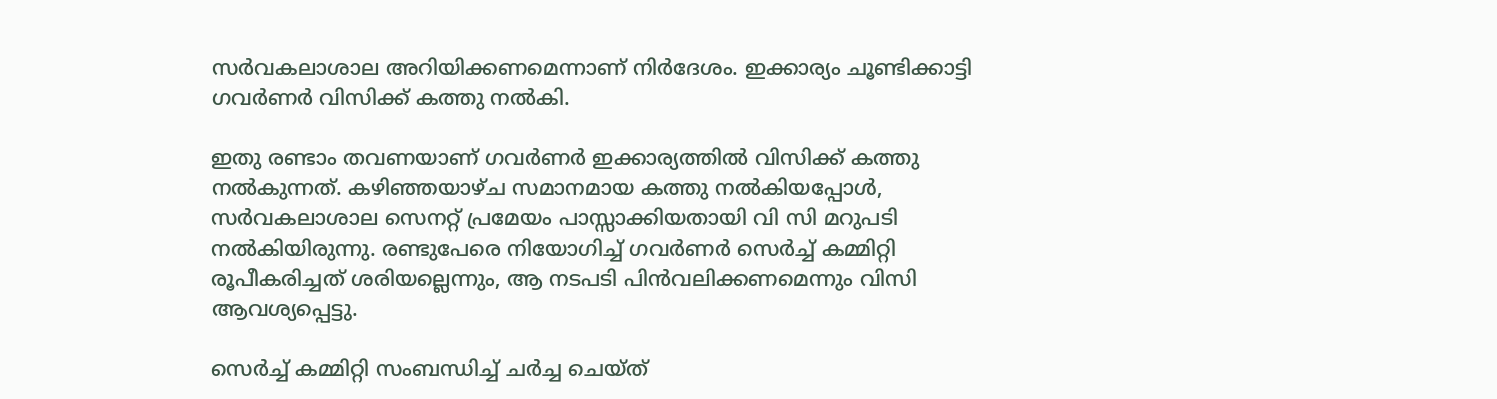സര്‍വകലാശാല അറിയിക്കണമെന്നാണ് നിര്‍ദേശം. ഇക്കാര്യം ചൂണ്ടിക്കാട്ടി ഗവര്‍ണര്‍ വിസിക്ക് കത്തു നല്‍കി.

ഇതു രണ്ടാം തവണയാണ് ഗവര്‍ണര്‍ ഇക്കാര്യത്തില്‍ വിസിക്ക് കത്തു നല്‍കുന്നത്. കഴിഞ്ഞയാഴ്ച സമാനമായ കത്തു നല്‍കിയപ്പോള്‍, സര്‍വകലാശാല സെനറ്റ് പ്രമേയം പാസ്സാക്കിയതായി വി സി മറുപടി നല്‍കിയിരുന്നു. രണ്ടുപേരെ നിയോഗിച്ച് ഗവര്‍ണര്‍ സെര്‍ച്ച് കമ്മിറ്റി രൂപീകരിച്ചത് ശരിയല്ലെന്നും, ആ നടപടി പിന്‍വലിക്കണമെന്നും വിസി ആവശ്യപ്പെട്ടു.

സെര്‍ച്ച് കമ്മിറ്റി സംബന്ധിച്ച് ചര്‍ച്ച ചെയ്ത്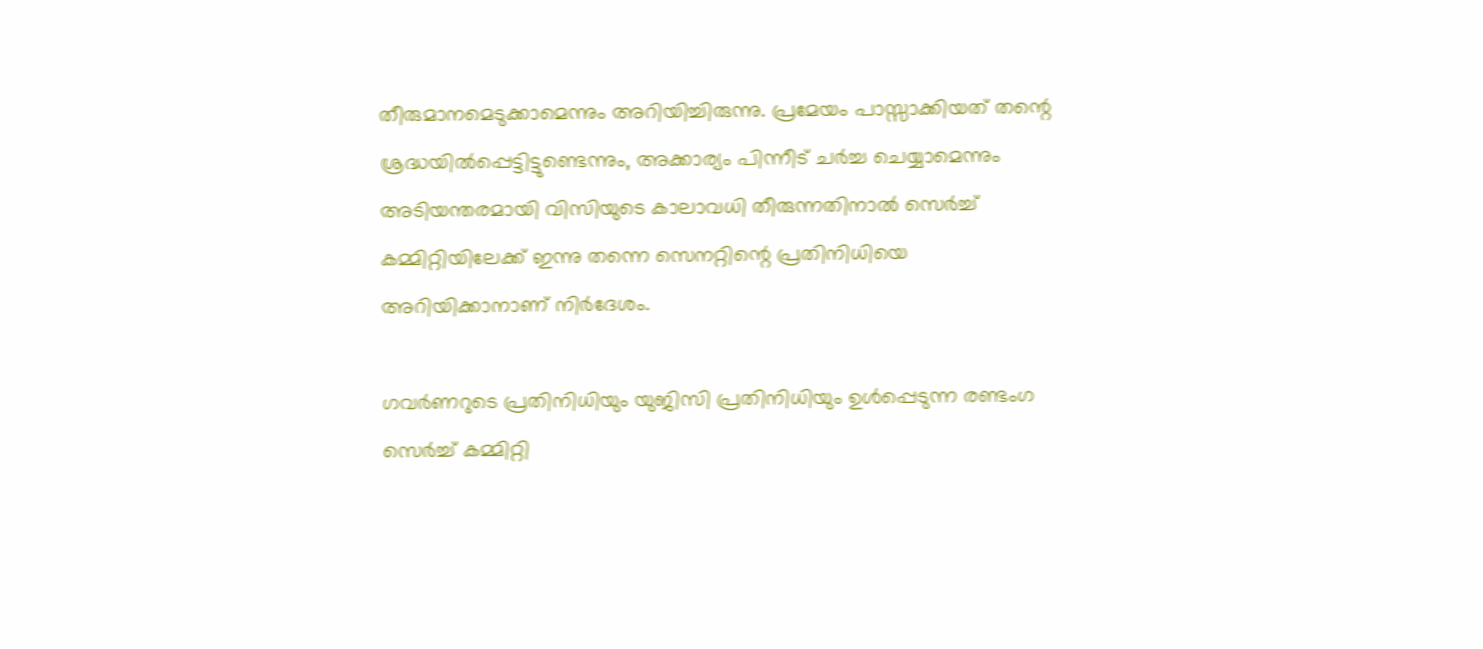തീരുമാനമെടുക്കാമെന്നും അറിയിച്ചിരുന്നു. പ്രമേയം പാസ്സാക്കിയത് തന്റെ ശ്രദ്ധയില്‍പ്പെട്ടിട്ടുണ്ടെന്നും, അക്കാര്യം പിന്നീട് ചര്‍ച്ച ചെയ്യാമെന്നും അടിയന്തരമായി വിസിയുടെ കാലാവധി തീരുന്നതിനാല്‍ സെര്‍ച്ച് കമ്മിറ്റിയിലേക്ക് ഇന്നു തന്നെ സെനറ്റിന്റെ പ്രതിനിധിയെ അറിയിക്കാനാണ് നിര്‍ദേശം.

ഗവര്‍ണറുടെ പ്രതിനിധിയും യുജിസി പ്രതിനിധിയും ഉള്‍പ്പെടുന്ന രണ്ടംഗ സെര്‍ച്ച് കമ്മിറ്റി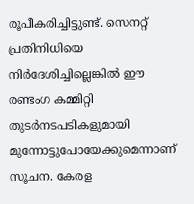രൂപീകരിച്ചിട്ടുണ്ട്. സെനറ്റ് പ്രതിനിധിയെ നിര്‍ദേശിച്ചില്ലെങ്കില്‍ ഈ രണ്ടംഗ കമ്മിറ്റി തുടര്‍നടപടികളുമായി മുന്നോട്ടുപോയേക്കുമെന്നാണ് സൂചന. കേരള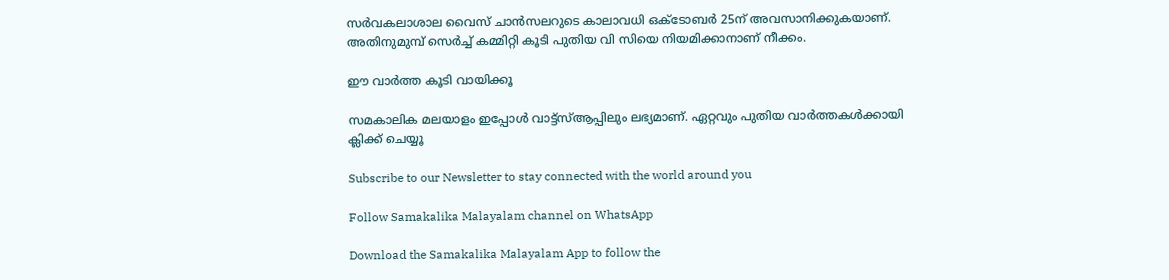സര്‍വകലാശാല വൈസ് ചാന്‍സലറുടെ കാലാവധി ഒക്ടോബര്‍ 25ന് അവസാനിക്കുകയാണ്. അതിനുമുമ്പ് സെര്‍ച്ച് കമ്മിറ്റി കൂടി പുതിയ വി സിയെ നിയമിക്കാനാണ് നീക്കം.

ഈ വാര്‍ത്ത കൂടി വായിക്കൂ

സമകാലിക മലയാളം ഇപ്പോള്‍ വാട്ട്‌സ്ആപ്പിലും ലഭ്യമാണ്. ഏറ്റവും പുതിയ വാര്‍ത്തകള്‍ക്കായി ക്ലിക്ക് ചെയ്യൂ

Subscribe to our Newsletter to stay connected with the world around you

Follow Samakalika Malayalam channel on WhatsApp

Download the Samakalika Malayalam App to follow the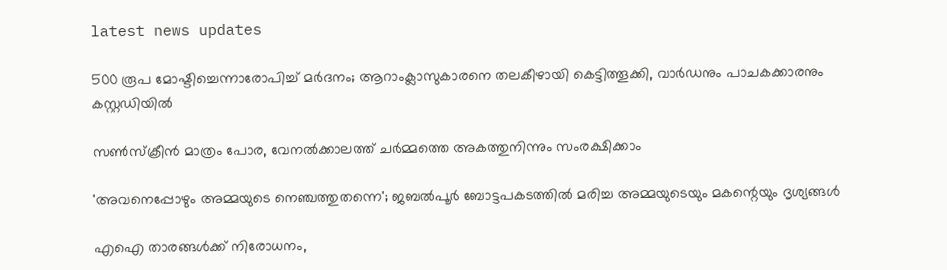latest news updates

500 രൂപ മോഷ്ടിച്ചെന്നാരോപിച്ച് മര്‍ദനം; ആറാംക്ലാസുകാരനെ തലകീഴായി കെട്ടിത്തൂക്കി, വാര്‍ഡനും പാചകക്കാരനും കസ്റ്റഡിയില്‍

സൺസ്ക്രീൻ മാത്രം പോര, വേനൽക്കാലത്ത് ചർമ്മത്തെ അകത്തുനിന്നും സംരക്ഷിക്കാം

'അവനെപ്പോഴും അമ്മയുടെ നെഞ്ചത്തുതന്നെ'; ജബല്‍പൂര്‍ ബോട്ടപകടത്തില്‍ മരിച്ച അമ്മയുടെയും മകന്റെയും ദൃശ്യങ്ങള്‍

എഐ താരങ്ങൾക്ക് നിരോധനം,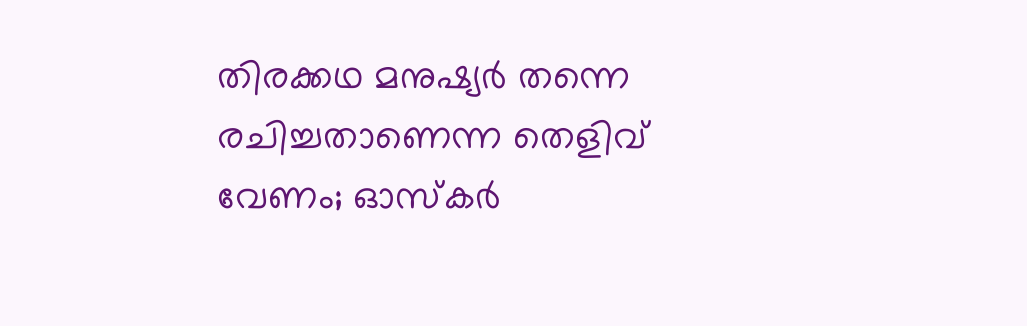തിരക്കഥ മനുഷ്യർ തന്നെ രചിച്ചതാണെന്ന തെളിവ് വേണം; ഓസ്കർ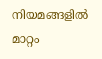നിയമങ്ങളിൽ മാറ്റം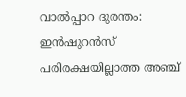വാൽപ്പാറ ദുരന്തം: ഇൻഷുറൻസ് പരിരക്ഷയില്ലാത്ത അഞ്ച്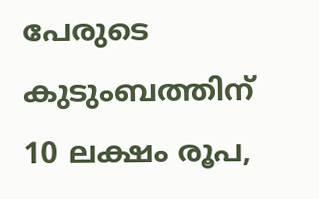പേരുടെ കുടുംബത്തിന് 10 ലക്ഷം രൂപ,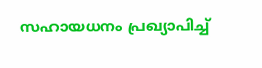സഹായധനം പ്രഖ്യാപിച്ച്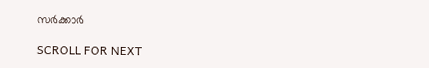സര്‍ക്കാര്‍

SCROLL FOR NEXT